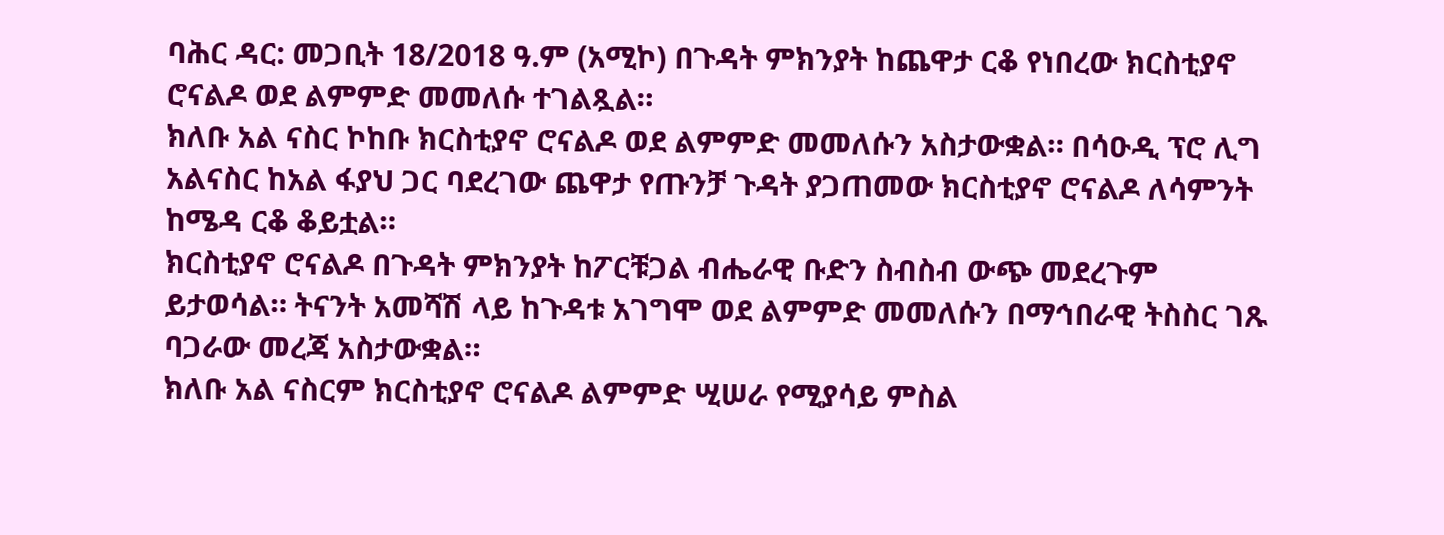ባሕር ዳር: መጋቢት 18/2018 ዓ.ም (አሚኮ) በጉዳት ምክንያት ከጨዋታ ርቆ የነበረው ክርስቲያኖ ሮናልዶ ወደ ልምምድ መመለሱ ተገልጿል።
ክለቡ አል ናስር ኮከቡ ክርስቲያኖ ሮናልዶ ወደ ልምምድ መመለሱን አስታውቋል። በሳዑዲ ፕሮ ሊግ አልናስር ከአል ፋያህ ጋር ባደረገው ጨዋታ የጡንቻ ጉዳት ያጋጠመው ክርስቲያኖ ሮናልዶ ለሳምንት ከሜዳ ርቆ ቆይቷል።
ክርስቲያኖ ሮናልዶ በጉዳት ምክንያት ከፖርቹጋል ብሔራዊ ቡድን ስብስብ ውጭ መደረጉም ይታወሳል። ትናንት አመሻሽ ላይ ከጉዳቱ አገግሞ ወደ ልምምድ መመለሱን በማኅበራዊ ትስስር ገጹ ባጋራው መረጃ አስታውቋል።
ክለቡ አል ናስርም ክርስቲያኖ ሮናልዶ ልምምድ ሢሠራ የሚያሳይ ምስል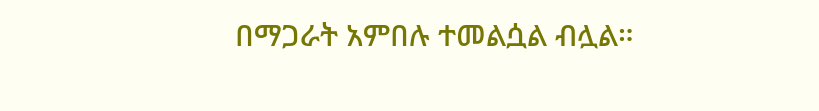በማጋራት አምበሉ ተመልሷል ብሏል።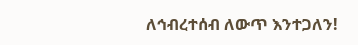ለኅብረተሰብ ለውጥ እንተጋለን!